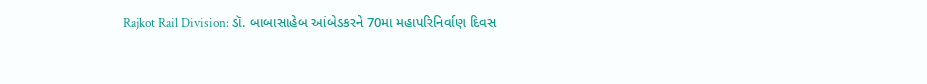Rajkot Rail Division: ડૉ. બાબાસાહેબ આંબેડકરને 70મા મહાપરિનિર્વાણ દિવસ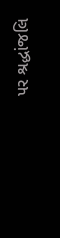પર શ્રદ્ધાંજલિ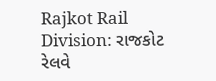Rajkot Rail Division: રાજકોટ રેલવે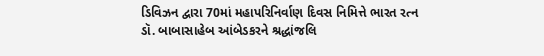ડિવિઝન દ્વારા 70માં મહાપરિનિર્વાણ દિવસ નિમિત્તે ભારત રત્ન ડૉ. બાબાસાહેબ આંબેડકરને શ્રદ્ધાંજલિ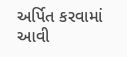અર્પિત કરવામાં આવી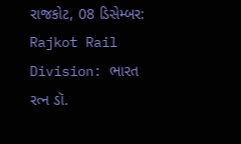રાજકોટ, 08 ડિસેમ્બર: Rajkot Rail Division: ભારત રત્ન ડૉ.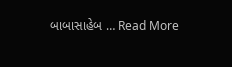બાબાસાહેબ … Read More